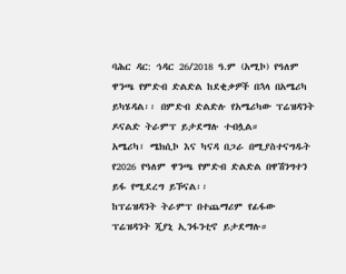ባሕር ዳር: ኅዳር 26/2018 ዓ.ም (አሚኮ) የዓለም ዋንጫ የምድብ ድልድል ከደቂቃዎች በኋላ በአሜሪካ ይካሄዳል፡፡ በምድብ ድልድሉ የአሜሪካው ፕሬዝዳንት ዶናልድ ትራምፕ ይታደማሉ ተብሏል።
አሜሪካ፣ ሜክሲኮ እና ካናዳ በጋራ በሚያስተናግዱት የ2026 የዓለም ዋንጫ የምድብ ድልድል በዋሽንግተን ይፋ የሚደረግ ይኾናል፡፡
ከፕሬዝዳንት ትራምፕ በተጨማሪም የፊፋው ፕሬዝዳንት ጂያኒ ኢንፋንቲኖ ይታደማሉ።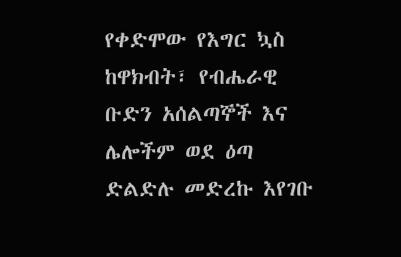የቀድሞው የእግር ኳስ ከዋክብት፣ የብሔራዊ ቡድን አሰልጣኞች እና ሌሎችም ወደ ዕጣ ድልድሉ መድረኩ እየገቡ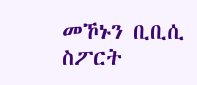መኾኑን ቢቢሲ ስፖርት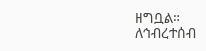ዘግቧል።
ለኅብረተሰብ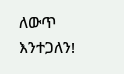ለውጥ እንተጋለን!